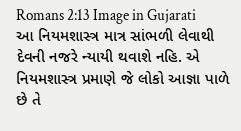Romans 2:13 Image in Gujarati
આ નિયમશાસ્ત્ર માત્ર સાંભળી લેવાથી દેવની નજરે ન્યાયી થવાશે નહિ. એ નિયમશાસ્ત્ર પ્રમાણે જે લોકો આજ્ઞા પાળે છે તે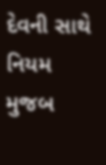દેવની સાથે નિયમ મુજબ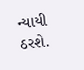ન્યાયી ઠરશે.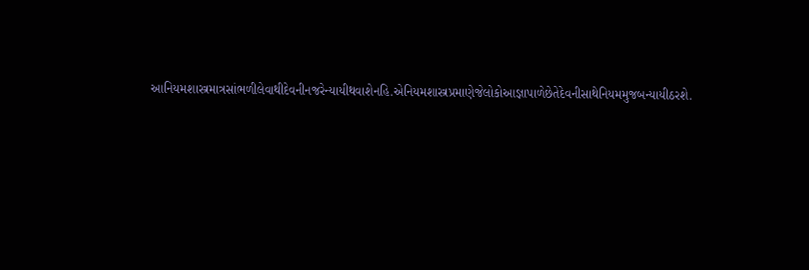આનિયમશાસ્ત્રમાત્રસાંભળીલેવાથીદેવનીનજરેન્યાયીથવાશેનહિ.એનિયમશાસ્ત્રપ્રમાણેજેલોકોઆજ્ઞાપાળેછેતેદેવનીસાથેનિયમમુજબન્યાયીઠરશે.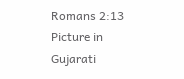Romans 2:13 Picture in Gujarati